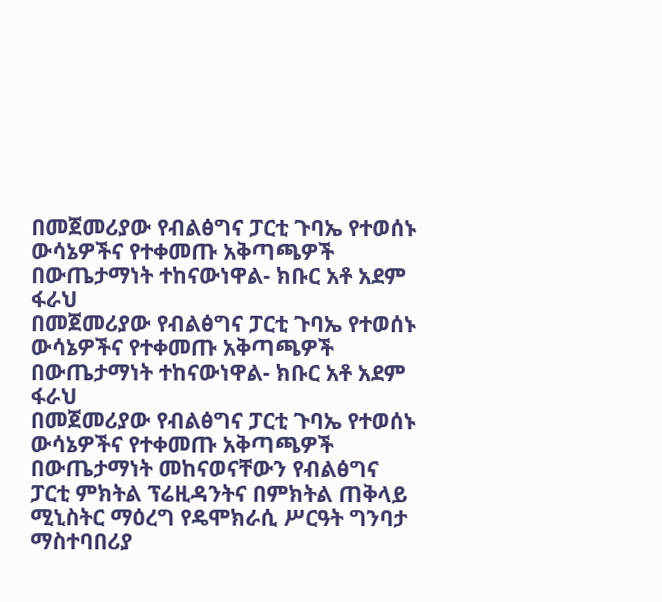በመጀመሪያው የብልፅግና ፓርቲ ጉባኤ የተወሰኑ ውሳኔዎችና የተቀመጡ አቅጣጫዎች በውጤታማነት ተከናውነዋል- ክቡር አቶ አደም ፋራህ
በመጀመሪያው የብልፅግና ፓርቲ ጉባኤ የተወሰኑ ውሳኔዎችና የተቀመጡ አቅጣጫዎች በውጤታማነት ተከናውነዋል- ክቡር አቶ አደም ፋራህ
በመጀመሪያው የብልፅግና ፓርቲ ጉባኤ የተወሰኑ ውሳኔዎችና የተቀመጡ አቅጣጫዎች በውጤታማነት መከናወናቸውን የብልፅግና ፓርቲ ምክትል ፕሬዚዳንትና በምክትል ጠቅላይ ሚኒስትር ማዕረግ የዴሞክራሲ ሥርዓት ግንባታ ማስተባበሪያ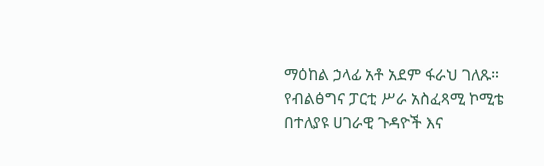ማዕከል ኃላፊ አቶ አደም ፋራህ ገለጹ።
የብልፅግና ፓርቲ ሥራ አስፈጻሚ ኮሚቴ በተለያዩ ሀገራዊ ጉዳዮች እና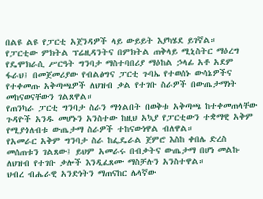በልዩ ልዩ የፓርቲ አጀንዳዎች ላይ ውይይት እያካሄደ ይገኛል።
የፓርቲው ምክትል ፕሬዚዳንትና በምክትል ጠቅላይ ሚኒስትር ማዕረግ የዴሞክራሲ ሥርዓት ግንባታ ማስተባበሪያ ማዕከል ኃላፊ አቶ አደም ፋራህ፤ በመጀመሪያው የብልፅግና ፓርቲ ጉባኤ የተወሰኑ ውሳኔዎችና የተቀመጡ አቅጣጫዎች ለህዝብ ቃል የተገቡ ስራዎች በውጤታማነት መከናወናቸውን ገልጸዋል።
የጠንካራ ፓርቲ ግንባታ ስራን ማጎልበት በወቅቱ አቅጣጫ ከተቀመጠላቸው ጉዳዮች አንዱ መሆኑን አንስተው ከዚህ አኳያ የፓርቲውን ተቋማዊ አቅም የሚያጎለብቱ ውጤታማ ስራዎች ተከናውነዋል ብለዋል።
የአመራር አቅም ግንባታ ስራ ከፌዴራል ጀምሮ እስከ ቀበሌ ድረስ መሰጠቱን ገልጸው፤ ይህም አመራሩ በብቃትና ውጤታማ በሆነ መልኩ ለህዝብ የተገቡ ቃሎች እንዲፈጸሙ ማስቻሉን አንስተዋል።
ህብረ ብሔራዊ አንድነትን ማጠናከር ሌላኛው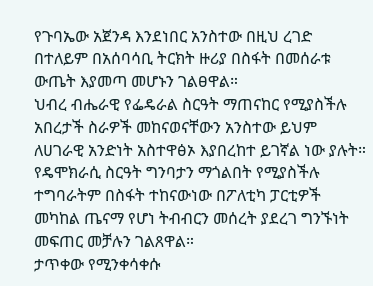የጉባኤው አጀንዳ እንደነበር አንስተው በዚህ ረገድ በተለይም በአሰባሳቢ ትርክት ዙሪያ በስፋት በመሰራቱ ውጤት እያመጣ መሆኑን ገልፀዋል።
ህብረ ብሔራዊ የፌዴራል ስርዓት ማጠናከር የሚያስችሉ አበረታች ስራዎች መከናወናቸውን አንስተው ይህም ለሀገራዊ አንድነት አስተዋፅኦ እያበረከተ ይገኛል ነው ያሉት።
የዴሞክራሲ ስርዓት ግንባታን ማጎልበት የሚያስችሉ ተግባራትም በስፋት ተከናውነው በፖለቲካ ፓርቲዎች መካከል ጤናማ የሆነ ትብብርን መሰረት ያደረገ ግንኙነት መፍጠር መቻሉን ገልጸዋል።
ታጥቀው የሚንቀሳቀሱ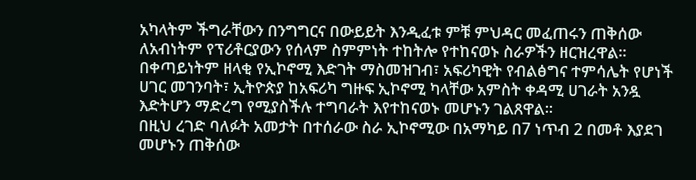አካላትም ችግራቸውን በንግግርና በውይይት እንዲፈቱ ምቹ ምህዳር መፈጠሩን ጠቅሰው ለአብነትም የፕሪቶርያውን የሰላም ስምምነት ተከትሎ የተከናወኑ ስራዎችን ዘርዝረዋል።
በቀጣይነትም ዘላቂ የኢኮኖሚ እድገት ማስመዝገብ፣ አፍሪካዊት የብልፅግና ተምሳሌት የሆነች ሀገር መገንባት፣ ኢትዮጵያ ከአፍሪካ ግዙፍ ኢኮኖሚ ካላቸው አምስት ቀዳሚ ሀገራት አንዷ እድትሆን ማድረግ የሚያስችሉ ተግባራት እየተከናወኑ መሆኑን ገልጸዋል።
በዚህ ረገድ ባለፉት አመታት በተሰራው ስራ ኢኮኖሚው በአማካይ በ7 ነጥብ 2 በመቶ እያደገ መሆኑን ጠቅሰው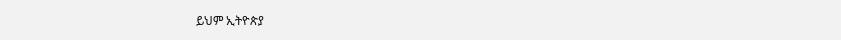ይህም ኢትዮጵያ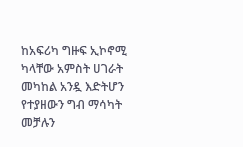ከአፍሪካ ግዙፍ ኢኮኖሚ ካላቸው አምስት ሀገራት መካከል አንዷ እድትሆን የተያዘውን ግብ ማሳካት መቻሉን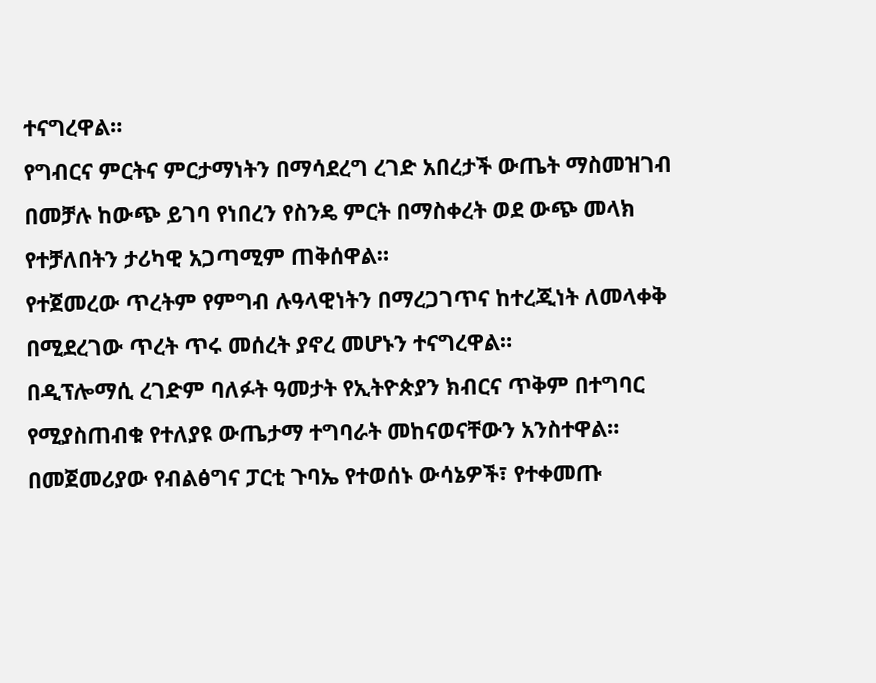ተናግረዋል።
የግብርና ምርትና ምርታማነትን በማሳደረግ ረገድ አበረታች ውጤት ማስመዝገብ በመቻሉ ከውጭ ይገባ የነበረን የስንዴ ምርት በማስቀረት ወደ ውጭ መላክ የተቻለበትን ታሪካዊ አጋጣሚም ጠቅሰዋል።
የተጀመረው ጥረትም የምግብ ሉዓላዊነትን በማረጋገጥና ከተረጂነት ለመላቀቅ በሚደረገው ጥረት ጥሩ መሰረት ያኖረ መሆኑን ተናግረዋል።
በዲፕሎማሲ ረገድም ባለፉት ዓመታት የኢትዮጵያን ክብርና ጥቅም በተግባር የሚያስጠብቁ የተለያዩ ውጤታማ ተግባራት መከናወናቸውን አንስተዋል።
በመጀመሪያው የብልፅግና ፓርቲ ጉባኤ የተወሰኑ ውሳኔዎች፣ የተቀመጡ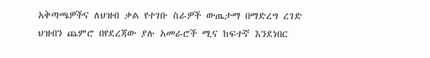አቅጣጫዎችና ለህዝብ ቃል የተገቡ ስራዎች ውጤታማ በማድረግ ረገድ ህዝብን ጨምሮ በየደረጃው ያሉ አመራሮች ሚና ከፍተኛ እንደነበር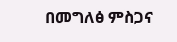በመግለፅ ምስጋና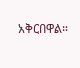አቅርበዋል።